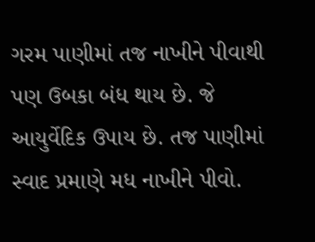ગરમ પાણીમાં તજ નાખીને પીવાથી પણ ઉબકા બંધ થાય છે. જે આયુર્વેદિક ઉપાય છે. તજ પાણીમાં સ્વાદ પ્રમાણે મધ નાખીને પીવો.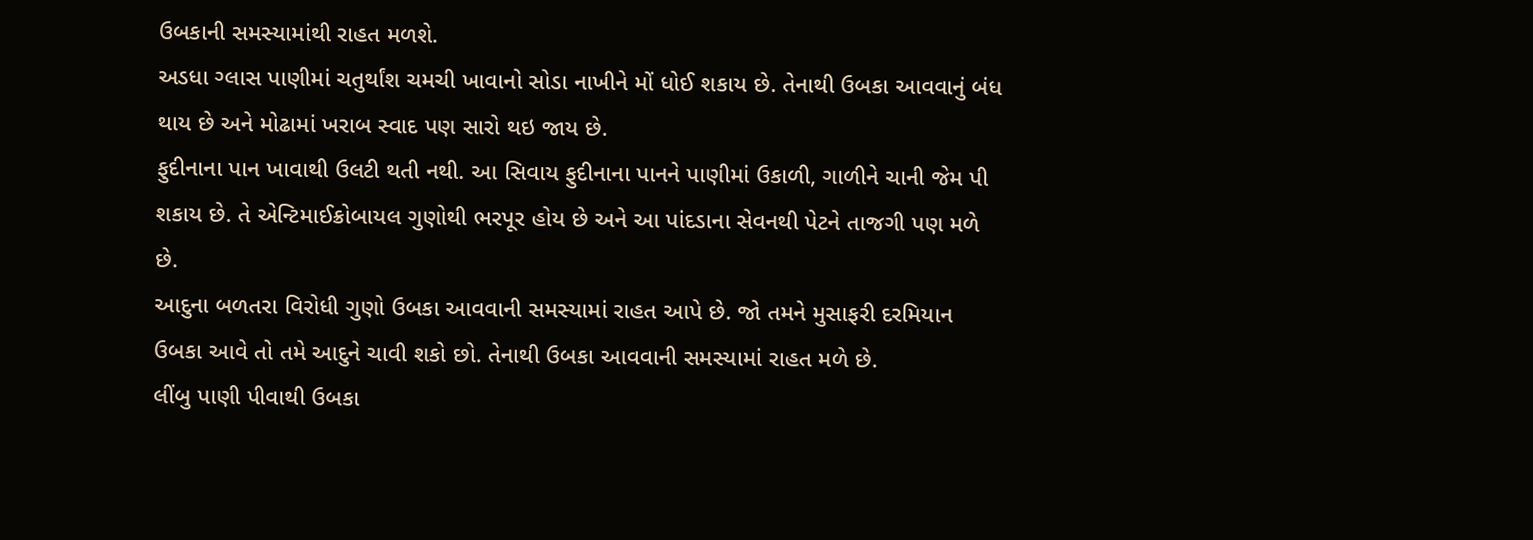ઉબકાની સમસ્યામાંથી રાહત મળશે.
અડધા ગ્લાસ પાણીમાં ચતુર્થાંશ ચમચી ખાવાનો સોડા નાખીને મોં ધોઈ શકાય છે. તેનાથી ઉબકા આવવાનું બંધ થાય છે અને મોઢામાં ખરાબ સ્વાદ પણ સારો થઇ જાય છે.
ફુદીનાના પાન ખાવાથી ઉલટી થતી નથી. આ સિવાય ફુદીનાના પાનને પાણીમાં ઉકાળી, ગાળીને ચાની જેમ પી શકાય છે. તે એન્ટિમાઈક્રોબાયલ ગુણોથી ભરપૂર હોય છે અને આ પાંદડાના સેવનથી પેટને તાજગી પણ મળે છે.
આદુના બળતરા વિરોધી ગુણો ઉબકા આવવાની સમસ્યામાં રાહત આપે છે. જો તમને મુસાફરી દરમિયાન ઉબકા આવે તો તમે આદુને ચાવી શકો છો. તેનાથી ઉબકા આવવાની સમસ્યામાં રાહત મળે છે.
લીંબુ પાણી પીવાથી ઉબકા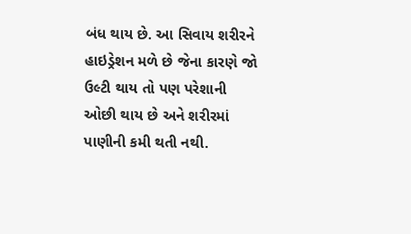બંધ થાય છે. આ સિવાય શરીરને હાઇડ્રેશન મળે છે જેના કારણે જો ઉલ્ટી થાય તો પણ પરેશાની ઓછી થાય છે અને શરીરમાં પાણીની કમી થતી નથી.